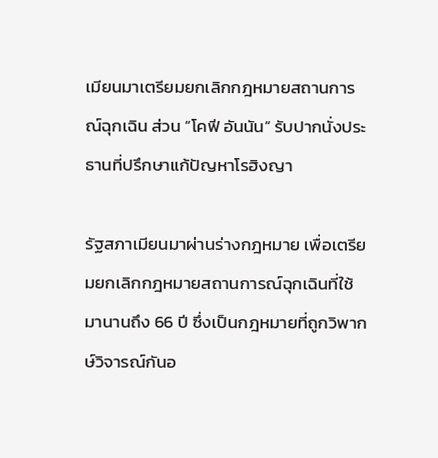เมียนมาเตรียมยกเลิกกฎหมายสถานการณ์ฉุกเฉิน ส่วน “โคฟี อันนัน” รับปากนั่งประธานที่ปรึกษาแก้ปัญหาโรฮิงญา

รัฐสภาเมียนมาผ่านร่างกฎหมาย เพื่อเตรียมยกเลิกกฎหมายสถานการณ์ฉุกเฉินที่ใช้มานานถึง 66 ปี ซึ่งเป็นกฎหมายที่ถูกวิพากษ์วิจารณ์กันอ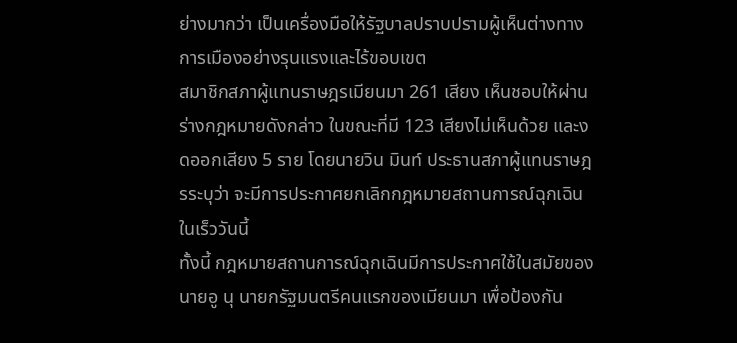ย่างมากว่า เป็นเครื่องมือให้รัฐบาลปราบปรามผู้เห็นต่างทางการเมืองอย่างรุนแรงและไร้ขอบเขต
สมาชิกสภาผู้แทนราษฎรเมียนมา 261 เสียง เห็นชอบให้ผ่านร่างกฎหมายดังกล่าว ในขณะที่มี 123 เสียงไม่เห็นด้วย และงดออกเสียง 5 ราย โดยนายวิน มินท์ ประธานสภาผู้แทนราษฎรระบุว่า จะมีการประกาศยกเลิกกฎหมายสถานการณ์ฉุกเฉินในเร็ววันนี้
ทั้งนี้ กฎหมายสถานการณ์ฉุกเฉินมีการประกาศใช้ในสมัยของนายอู นุ นายกรัฐมนตรีคนแรกของเมียนมา เพื่อป้องกัน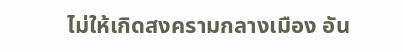ไม่ให้เกิดสงครามกลางเมือง อัน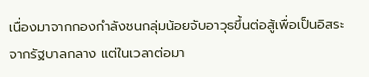เนื่องมาจากกองกำลังชนกลุ่มน้อยจับอาวุธขึ้นต่อสู้เพื่อเป็นอิสระจากรัฐบาลกลาง แต่ในเวลาต่อมา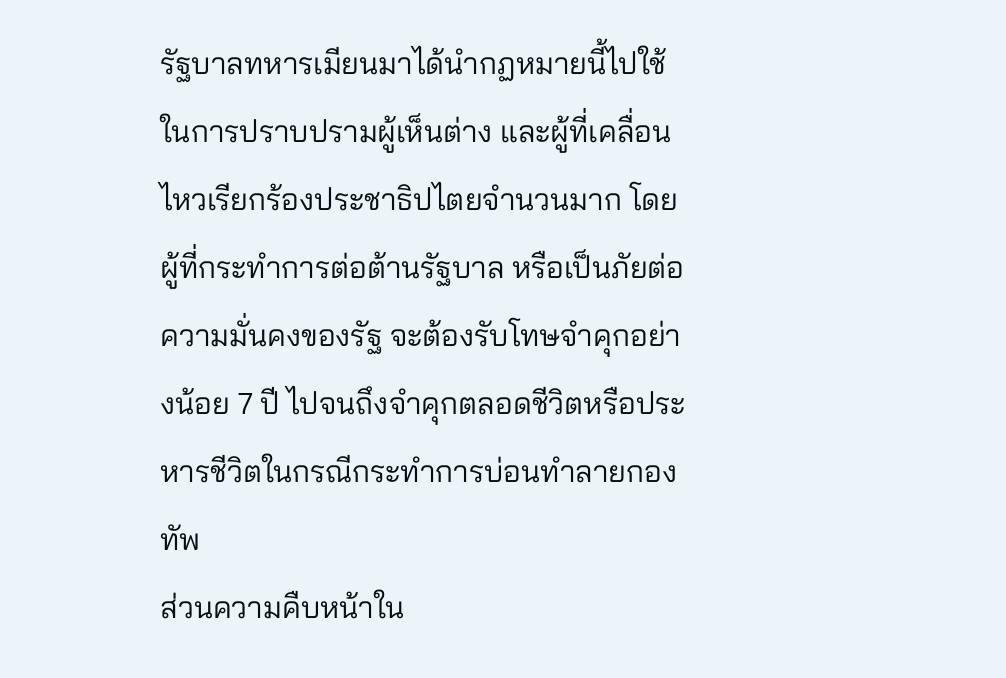รัฐบาลทหารเมียนมาได้นำกฏหมายนี้ไปใช้ในการปราบปรามผู้เห็นต่าง และผู้ที่เคลื่อนไหวเรียกร้องประชาธิปไตยจำนวนมาก โดยผู้ที่กระทำการต่อต้านรัฐบาล หรือเป็นภัยต่อความมั่นคงของรัฐ จะต้องรับโทษจำคุกอย่างน้อย 7 ปี ไปจนถึงจำคุกตลอดชีวิตหรือประหารชีวิตในกรณีกระทำการบ่อนทำลายกองทัพ
ส่วนความคืบหน้าใน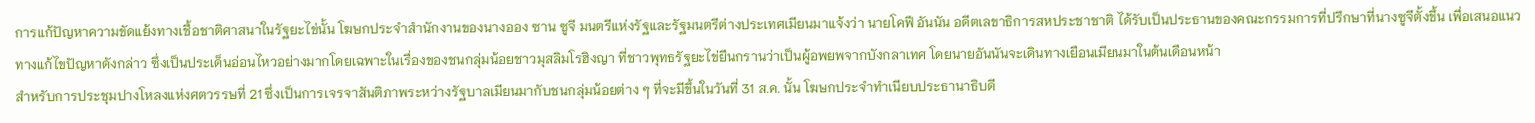การแก้ปัญหาความขัดแย้งทางเชื้อชาติศาสนาในรัฐยะไข่นั้น โฆษกประจำสำนักงานของนางออง ซาน ซูจี มนตรีแห่งรัฐและรัฐมนตรีต่างประเทศเมียนมาแจ้งว่า นายโคฟี อันนัน อดีตเลขาธิการสหประชาชาติ ได้รับเป็นประธานของคณะกรรมการที่ปรึกษาที่นางซูจีตั้งขึ้น เพื่อเสนอแนวทางแก้ไขปัญหาดังกล่าว ซึ่งเป็นประเด็นอ่อนไหวอย่างมากโดยเฉพาะในเรื่องของชนกลุ่มน้อยชาวมุสลิมโรฮิงญา ที่ชาวพุทธรัฐยะไข่ยืนกรานว่าเป็นผู้อพยพจากบังกลาเทศ โดยนายอันนันจะเดินทางเยือนเมียนมาในต้นเดือนหน้า
สำหรับการประชุมปางโหลงแห่งศตวรรษที่ 21 ซึ่งเป็นการเจรจาสันติภาพระหว่างรัฐบาลเมียนมากับชนกลุ่มน้อยต่าง ๆ ที่จะมีขึ้นในวันที่ 31 ส.ค. นั้น โฆษกประจำทำเนียบประธานาธิบดี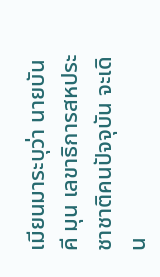เมียนมาระบุว่า นายบัน คี มุน เลขาธิการสหประชาชาติคนปัจจุบัน จะเดิน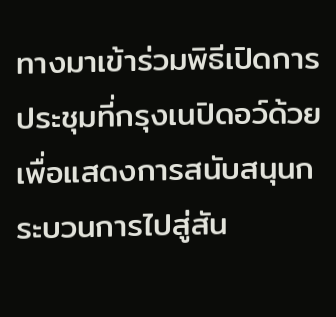ทางมาเข้าร่วมพิธีเปิดการประชุมที่กรุงเนปิดอว์ด้วย เพื่อแสดงการสนับสนุนกระบวนการไปสู่สัน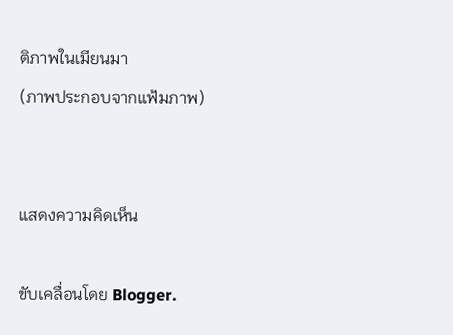ติภาพในเมียนมา
(ภาพประกอบจากแฟ้มภาพ)


แสดงความคิดเห็น

ขับเคลื่อนโดย Blogger.